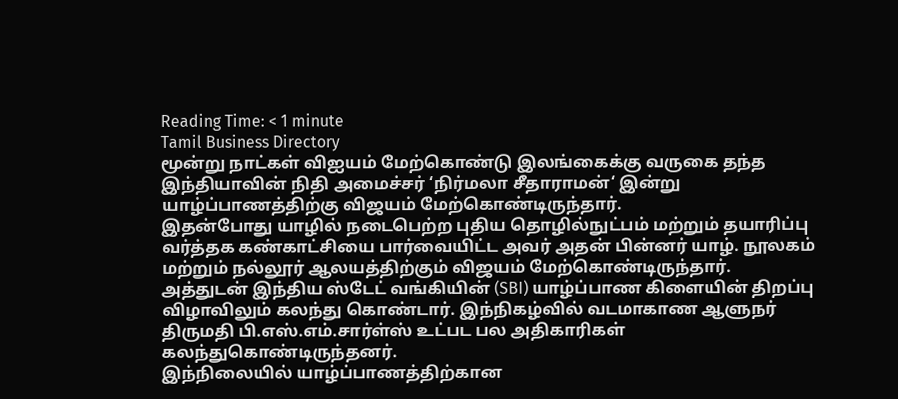Reading Time: < 1 minute
Tamil Business Directory
மூன்று நாட்கள் விஐயம் மேற்கொண்டு இலங்கைக்கு வருகை தந்த இந்தியாவின் நிதி அமைச்சர் ‘நிர்மலா சீதாராமன்‘ இன்று யாழ்ப்பாணத்திற்கு விஜயம் மேற்கொண்டிருந்தார்.
இதன்போது யாழில் நடைபெற்ற புதிய தொழில்நுட்பம் மற்றும் தயாரிப்பு வர்த்தக கண்காட்சியை பார்வையிட்ட அவர் அதன் பின்னர் யாழ். நூலகம் மற்றும் நல்லூர் ஆலயத்திற்கும் விஜயம் மேற்கொண்டிருந்தார்.
அத்துடன் இந்திய ஸ்டேட் வங்கியின் (SBI) யாழ்ப்பாண கிளையின் திறப்பு விழாவிலும் கலந்து கொண்டார். இந்நிகழ்வில் வடமாகாண ஆளுநர் திருமதி பி.எஸ்.எம்.சார்ள்ஸ் உட்பட பல அதிகாரிகள் கலந்துகொண்டிருந்தனர்.
இந்நிலையில் யாழ்ப்பாணத்திற்கான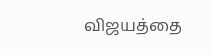விஜயத்தை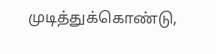முடித்துக்கொண்டு,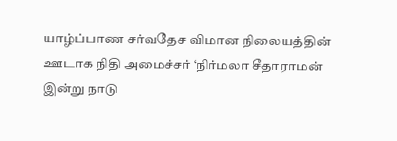யாழ்ப்பாண சர்வதேச விமான நிலையத்தின் ஊடாக நிதி அமைச்சர் ‘நிர்மலா சீதாராமன் இன்று நாடு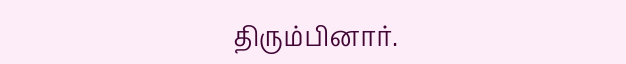திரும்பினார்.